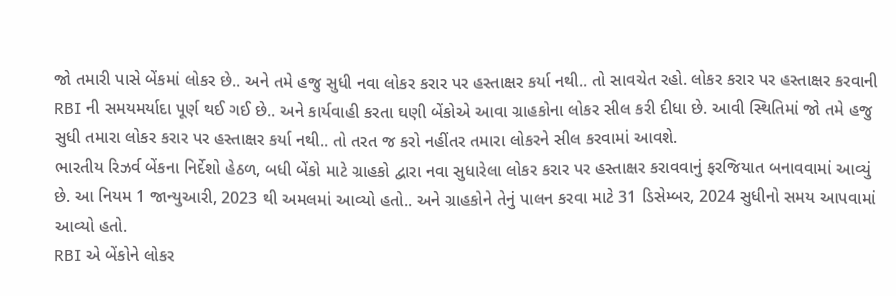જો તમારી પાસે બેંકમાં લોકર છે.. અને તમે હજુ સુધી નવા લોકર કરાર પર હસ્તાક્ષર કર્યા નથી.. તો સાવચેત રહો. લોકર કરાર પર હસ્તાક્ષર કરવાની RBI ની સમયમર્યાદા પૂર્ણ થઈ ગઈ છે.. અને કાર્યવાહી કરતા ઘણી બેંકોએ આવા ગ્રાહકોના લોકર સીલ કરી દીધા છે. આવી સ્થિતિમાં જો તમે હજુ સુધી તમારા લોકર કરાર પર હસ્તાક્ષર કર્યા નથી.. તો તરત જ કરો નહીંતર તમારા લોકરને સીલ કરવામાં આવશે.
ભારતીય રિઝર્વ બેંકના નિર્દેશો હેઠળ, બધી બેંકો માટે ગ્રાહકો દ્વારા નવા સુધારેલા લોકર કરાર પર હસ્તાક્ષર કરાવવાનું ફરજિયાત બનાવવામાં આવ્યું છે. આ નિયમ 1 જાન્યુઆરી, 2023 થી અમલમાં આવ્યો હતો.. અને ગ્રાહકોને તેનું પાલન કરવા માટે 31 ડિસેમ્બર, 2024 સુધીનો સમય આપવામાં આવ્યો હતો.
RBI એ બેંકોને લોકર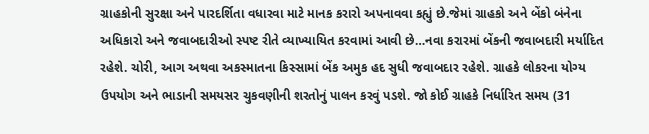ગ્રાહકોની સુરક્ષા અને પારદર્શિતા વધારવા માટે માનક કરારો અપનાવવા કહ્યું છે.જેમાં ગ્રાહકો અને બેંકો બંનેના અધિકારો અને જવાબદારીઓ સ્પષ્ટ રીતે વ્યાખ્યાયિત કરવામાં આવી છે…નવા કરારમાં બેંકની જવાબદારી મર્યાદિત રહેશે. ચોરી, આગ અથવા અકસ્માતના કિસ્સામાં બેંક અમુક હદ સુધી જવાબદાર રહેશે. ગ્રાહકે લોકરના યોગ્ય ઉપયોગ અને ભાડાની સમયસર ચુકવણીની શરતોનું પાલન કરવું પડશે. જો કોઈ ગ્રાહકે નિર્ધારિત સમય (31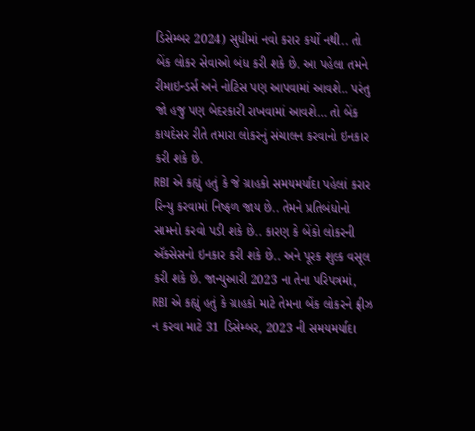ડિસેમ્બર 2024) સુધીમાં નવો કરાર કર્યો નથી.. તો બેંક લોકર સેવાઓ બંધ કરી શકે છે. આ પહેલા તમને રીમાઇન્ડર્સ અને નોટિસ પણ આપવામાં આવશે.. પરંતુ જો હજુ પણ બેદરકારી રાખવામાં આવશે… તો બેંક કાયદેસર રીતે તમારા લોકરનું સંચાલન કરવાનો ઇનકાર કરી શકે છે.
RBI એ કહ્યું હતું કે જે ગ્રાહકો સમયમર્યાદા પહેલાં કરાર રિન્યુ કરવામાં નિષ્ફળ જાય છે.. તેમને પ્રતિબંધોનો સામનો કરવો પડી શકે છે.. કારણ કે બેંકો લોકરની ઍક્સેસનો ઇનકાર કરી શકે છે.. અને પૂરક શુલ્ક વસૂલ કરી શકે છે. જાન્યુઆરી 2023 ના તેના પરિપત્રમાં, RBI એ કહ્યું હતું કે ગ્રાહકો માટે તેમના બેંક લોકરને ફ્રીઝ ન કરવા માટે 31 ડિસેમ્બર, 2023 ની સમયમર્યાદા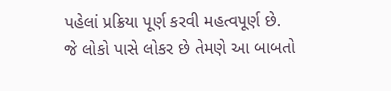પહેલાં પ્રક્રિયા પૂર્ણ કરવી મહત્વપૂર્ણ છે.
જે લોકો પાસે લોકર છે તેમણે આ બાબતો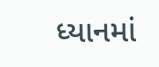ધ્યાનમાં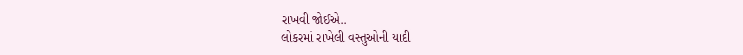રાખવી જોઈએ..
લોકરમાં રાખેલી વસ્તુઓની યાદી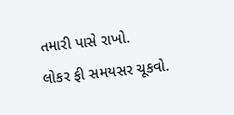તમારી પાસે રાખો.
લોકર ફી સમયસર ચૂકવો.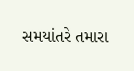સમયાંતરે તમારા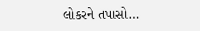લોકરને તપાસો…